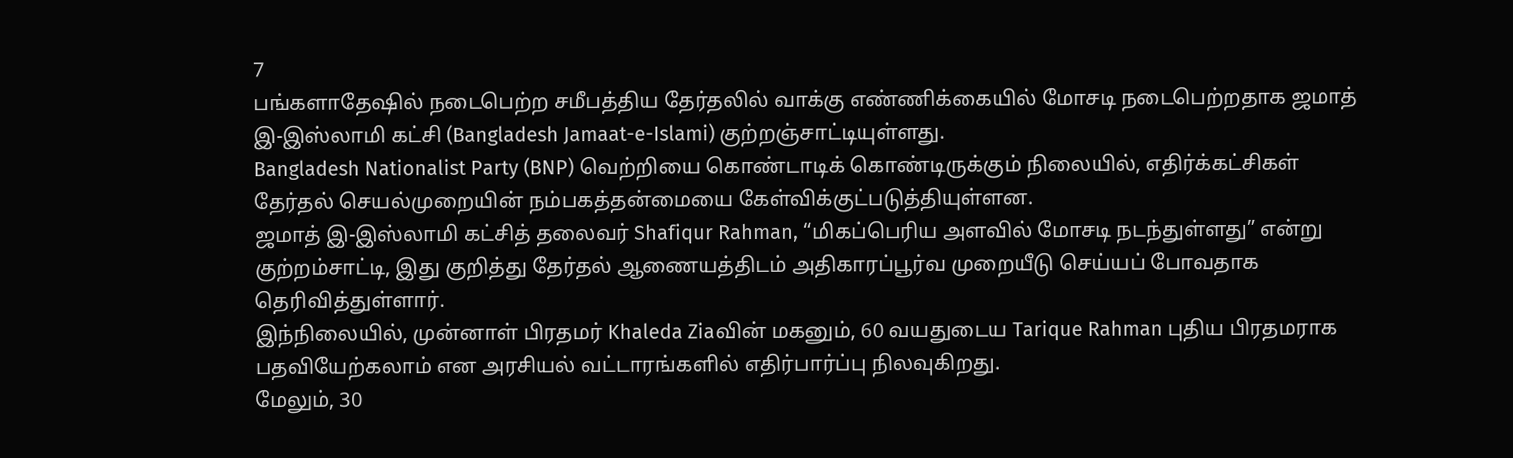7
பங்களாதேஷில் நடைபெற்ற சமீபத்திய தேர்தலில் வாக்கு எண்ணிக்கையில் மோசடி நடைபெற்றதாக ஜமாத் இ-இஸ்லாமி கட்சி (Bangladesh Jamaat-e-Islami) குற்றஞ்சாட்டியுள்ளது.
Bangladesh Nationalist Party (BNP) வெற்றியை கொண்டாடிக் கொண்டிருக்கும் நிலையில், எதிர்க்கட்சிகள் தேர்தல் செயல்முறையின் நம்பகத்தன்மையை கேள்விக்குட்படுத்தியுள்ளன.
ஜமாத் இ-இஸ்லாமி கட்சித் தலைவர் Shafiqur Rahman, “மிகப்பெரிய அளவில் மோசடி நடந்துள்ளது” என்று குற்றம்சாட்டி, இது குறித்து தேர்தல் ஆணையத்திடம் அதிகாரப்பூர்வ முறையீடு செய்யப் போவதாக தெரிவித்துள்ளார்.
இந்நிலையில், முன்னாள் பிரதமர் Khaleda Ziaவின் மகனும், 60 வயதுடைய Tarique Rahman புதிய பிரதமராக பதவியேற்கலாம் என அரசியல் வட்டாரங்களில் எதிர்பார்ப்பு நிலவுகிறது.
மேலும், 30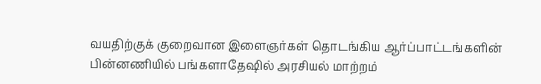வயதிற்குக் குறைவான இளைஞர்கள் தொடங்கிய ஆர்ப்பாட்டங்களின் பின்னணியில் பங்களாதேஷில் அரசியல் மாற்றம்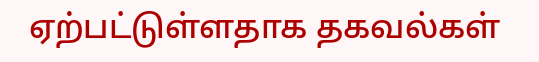ஏற்பட்டுள்ளதாக தகவல்கள்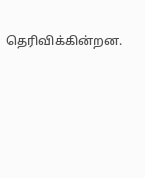தெரிவிக்கின்றன.